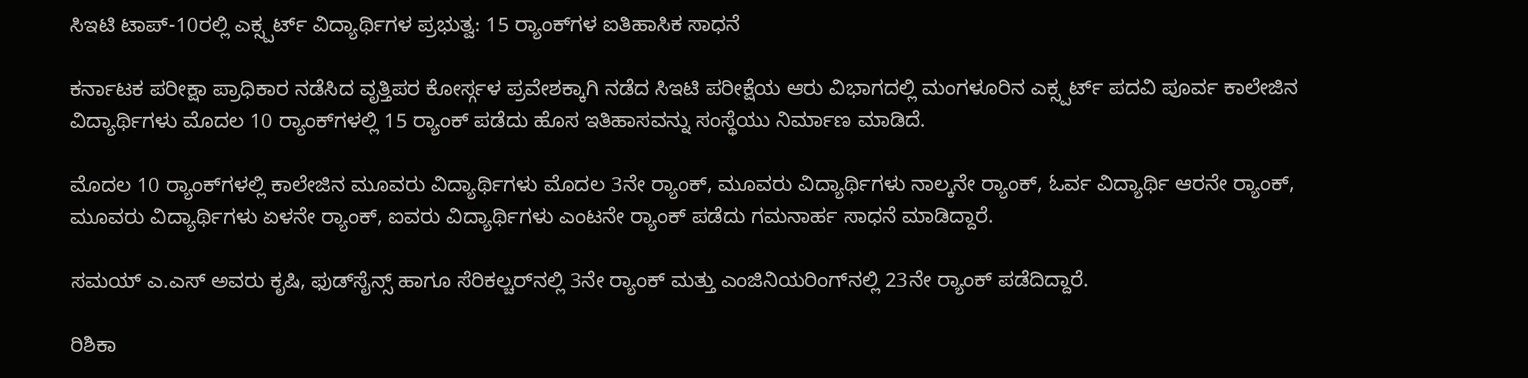ಸಿಇಟಿ ಟಾಪ್-10ರಲ್ಲಿ ಎಕ್ಸ್ಪರ್ಟ್ ವಿದ್ಯಾರ್ಥಿಗಳ ಪ್ರಭುತ್ವ: 15 ರ‍್ಯಾಂಕ್‌ಗಳ ಐತಿಹಾಸಿಕ ಸಾಧನೆ

ಕರ್ನಾಟಕ ಪರೀಕ್ಷಾ ಪ್ರಾಧಿಕಾರ ನಡೆಸಿದ ವೃತ್ತಿಪರ ಕೋರ್ಸ್ಗಳ ಪ್ರವೇಶಕ್ಕಾಗಿ ನಡೆದ ಸಿಇಟಿ ಪರೀಕ್ಷೆಯ ಆರು ವಿಭಾಗದಲ್ಲಿ ಮಂಗಳೂರಿನ ಎಕ್ಸ್ಪರ್ಟ್ ಪದವಿ ಪೂರ್ವ ಕಾಲೇಜಿನ ವಿದ್ಯಾರ್ಥಿಗಳು ಮೊದಲ 10 ರ‍್ಯಾಂಕ್‌ಗಳಲ್ಲಿ 15 ರ‍್ಯಾಂಕ್ ಪಡೆದು ಹೊಸ ಇತಿಹಾಸವನ್ನು ಸಂಸ್ಥೆಯು ನಿರ್ಮಾಣ ಮಾಡಿದೆ.

ಮೊದಲ 10 ರ‍್ಯಾಂಕ್‌ಗಳಲ್ಲಿ ಕಾಲೇಜಿನ ಮೂವರು ವಿದ್ಯಾರ್ಥಿಗಳು ಮೊದಲ 3ನೇ ರ‍್ಯಾಂಕ್, ಮೂವರು ವಿದ್ಯಾರ್ಥಿಗಳು ನಾಲ್ಕನೇ ರ‍್ಯಾಂಕ್, ಓರ್ವ ವಿದ್ಯಾರ್ಥಿ ಆರನೇ ರ‍್ಯಾಂಕ್, ಮೂವರು ವಿದ್ಯಾರ್ಥಿಗಳು ಏಳನೇ ರ‍್ಯಾಂಕ್, ಐವರು ವಿದ್ಯಾರ್ಥಿಗಳು ಎಂಟನೇ ರ‍್ಯಾಂಕ್ ಪಡೆದು ಗಮನಾರ್ಹ ಸಾಧನೆ ಮಾಡಿದ್ದಾರೆ.

ಸಮಯ್ ಎ.ಎಸ್ ಅವರು ಕೃಷಿ, ಫುಡ್‌ಸೈನ್ಸ್ ಹಾಗೂ ಸೆರಿಕಲ್ಚರ್‌ನಲ್ಲಿ 3ನೇ ರ‍್ಯಾಂಕ್ ಮತ್ತು ಎಂಜಿನಿಯರಿಂಗ್‌ನಲ್ಲಿ 23ನೇ ರ‍್ಯಾಂಕ್ ಪಡೆದಿದ್ದಾರೆ.

ರಿಶಿಕಾ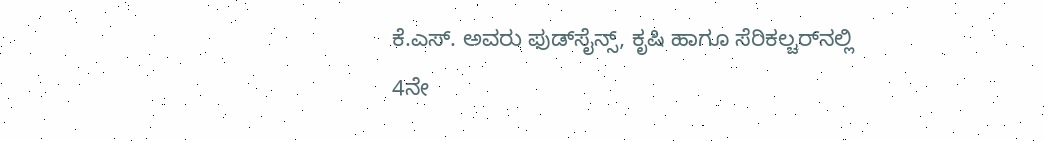ಕೆ.ಎಸ್. ಅವರು ಫುಡ್‌ಸೈನ್ಸ್, ಕೃಷಿ ಹಾಗೂ ಸೆರಿಕಲ್ಚರ್‌ನಲ್ಲಿ 4ನೇ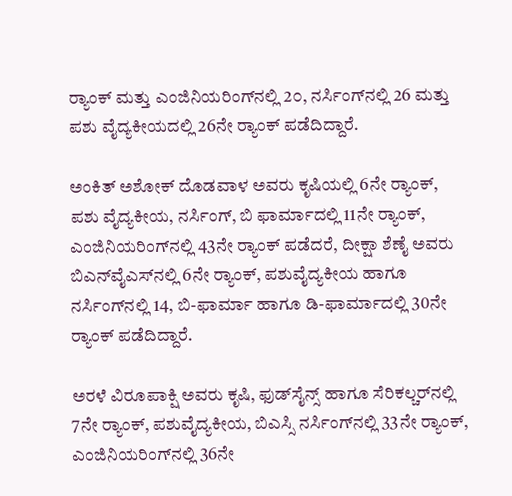ರ‍್ಯಾಂಕ್ ಮತ್ತು ಎಂಜಿನಿಯರಿಂಗ್‌ನಲ್ಲಿ 2೦, ನರ್ಸಿಂಗ್‌ನಲ್ಲಿ 26 ಮತ್ತು ಪಶು ವೈದ್ಯಕೀಯದಲ್ಲಿ 26ನೇ ರ‍್ಯಾಂಕ್ ಪಡೆದಿದ್ದಾರೆ.

ಅಂಕಿತ್ ಅಶೋಕ್ ದೊಡವಾಳ ಅವರು ಕೃಷಿಯಲ್ಲಿ 6ನೇ ರ‍್ಯಾಂಕ್, ಪಶು ವೈದ್ಯಕೀಯ, ನರ್ಸಿಂಗ್, ಬಿ ಫಾರ್ಮಾದಲ್ಲಿ 11ನೇ ರ‍್ಯಾಂಕ್, ಎಂಜಿನಿಯರಿಂಗ್‌ನಲ್ಲಿ 43ನೇ ರ‍್ಯಾಂಕ್ ಪಡೆದರೆ, ದೀಕ್ಷಾ ಶೆಣೈ ಅವರು ಬಿಎನ್‌ವೈಎಸ್‌ನಲ್ಲಿ 6ನೇ ರ‍್ಯಾಂಕ್, ಪಶುವೈದ್ಯಕೀಯ ಹಾಗೂ ನರ್ಸಿಂಗ್‌ನಲ್ಲಿ 14, ಬಿ-ಫಾರ್ಮಾ ಹಾಗೂ ಡಿ-ಫಾರ್ಮಾದಲ್ಲಿ 30ನೇ ರ‍್ಯಾಂಕ್ ಪಡೆದಿದ್ದಾರೆ.

ಅರಳೆ ವಿರೂಪಾಕ್ಷಿ ಅವರು ಕೃಷಿ, ಫುಡ್‌ಸೈನ್ಸ್ ಹಾಗೂ ಸೆರಿಕಲ್ಚರ್‌ನಲ್ಲಿ 7ನೇ ರ‍್ಯಾಂಕ್, ಪಶುವೈದ್ಯಕೀಯ, ಬಿಎಸ್ಸಿ ನರ್ಸಿಂಗ್‌ನಲ್ಲಿ 33ನೇ ರ‍್ಯಾಂಕ್, ಎಂಜಿನಿಯರಿಂಗ್‌ನಲ್ಲಿ 36ನೇ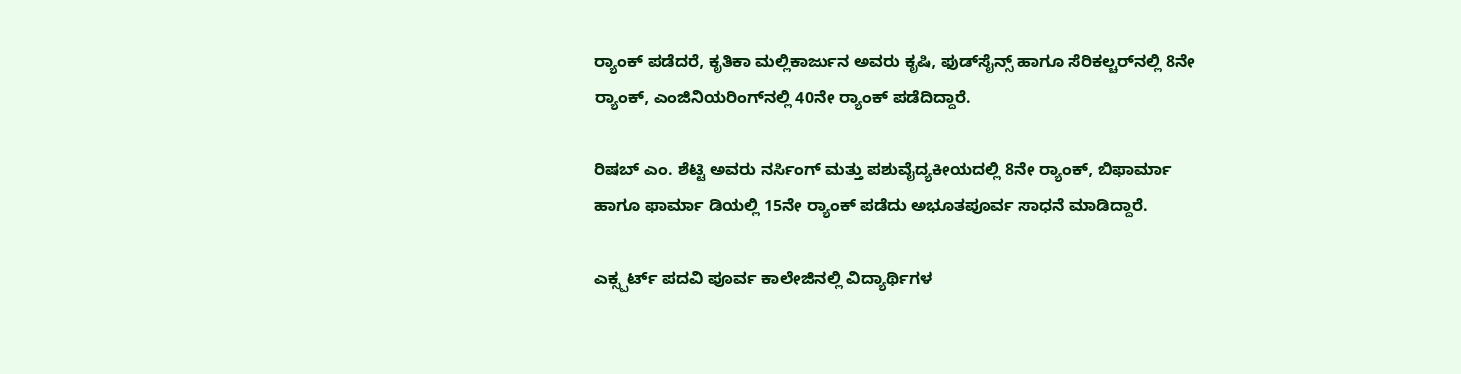ರ‍್ಯಾಂಕ್ ಪಡೆದರೆ, ಕೃತಿಕಾ ಮಲ್ಲಿಕಾರ್ಜುನ ಅವರು ಕೃಷಿ, ಫುಡ್‌ಸೈನ್ಸ್ ಹಾಗೂ ಸೆರಿಕಲ್ಚರ್‌ನಲ್ಲಿ 8ನೇ ರ‍್ಯಾಂಕ್, ಎಂಜಿನಿಯರಿಂಗ್‌ನಲ್ಲಿ 40ನೇ ರ‍್ಯಾಂಕ್ ಪಡೆದಿದ್ದಾರೆ.

ರಿಷಬ್ ಎಂ. ಶೆಟ್ಟಿ ಅವರು ನರ್ಸಿಂಗ್ ಮತ್ತು ಪಶುವೈದ್ಯಕೀಯದಲ್ಲಿ 8ನೇ ರ‍್ಯಾಂಕ್, ಬಿಫಾರ್ಮಾ ಹಾಗೂ ಫಾರ್ಮಾ ಡಿಯಲ್ಲಿ 15ನೇ ರ‍್ಯಾಂಕ್ ಪಡೆದು ಅಭೂತಪೂರ್ವ ಸಾಧನೆ ಮಾಡಿದ್ದಾರೆ.

ಎಕ್ಸ್ಪರ್ಟ್ ಪದವಿ ಪೂರ್ವ ಕಾಲೇಜಿನಲ್ಲಿ ವಿದ್ಯಾರ್ಥಿಗಳ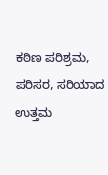ಕಠಿಣ ಪರಿಶ್ರಮ, ಪರಿಸರ, ಸರಿಯಾದ ಉತ್ತಮ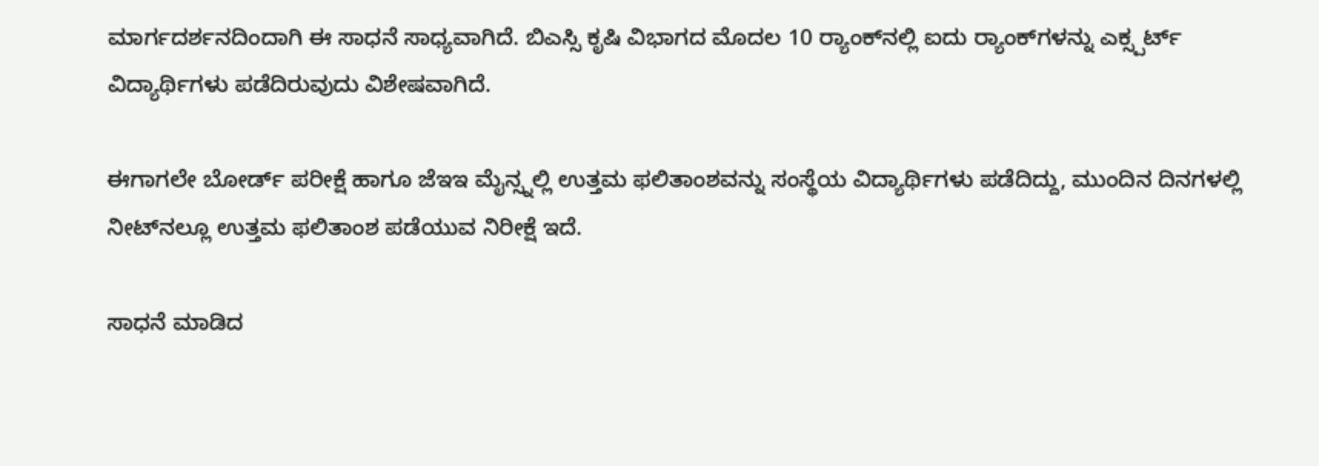ಮಾರ್ಗದರ್ಶನದಿಂದಾಗಿ ಈ ಸಾಧನೆ ಸಾಧ್ಯವಾಗಿದೆ. ಬಿಎಸ್ಸಿ ಕೃಷಿ ವಿಭಾಗದ ಮೊದಲ 10 ರ‍್ಯಾಂಕ್‌ನಲ್ಲಿ ಐದು ರ‍್ಯಾಂಕ್‌ಗಳನ್ನು ಎಕ್ಸ್ಪರ್ಟ್ ವಿದ್ಯಾರ್ಥಿಗಳು ಪಡೆದಿರುವುದು ವಿಶೇಷವಾಗಿದೆ.

ಈಗಾಗಲೇ ಬೋರ್ಡ್ ಪರೀಕ್ಷೆ ಹಾಗೂ ಜೆಇಇ ಮೈನ್ಸ್ನಲ್ಲಿ ಉತ್ತಮ ಫಲಿತಾಂಶವನ್ನು ಸಂಸ್ಥೆಯ ವಿದ್ಯಾರ್ಥಿಗಳು ಪಡೆದಿದ್ದು, ಮುಂದಿನ ದಿನಗಳಲ್ಲಿ ನೀಟ್‌ನಲ್ಲೂ ಉತ್ತಮ ಫಲಿತಾಂಶ ಪಡೆಯುವ ನಿರೀಕ್ಷೆ ಇದೆ.

ಸಾಧನೆ ಮಾಡಿದ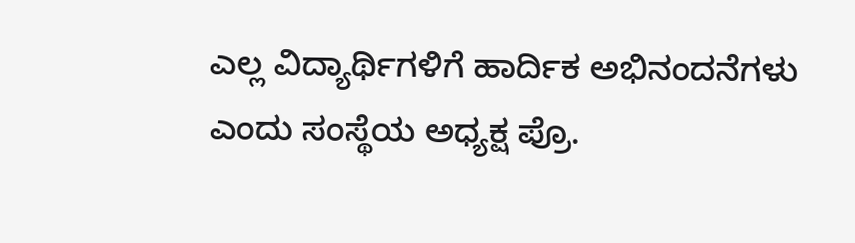ಎಲ್ಲ ವಿದ್ಯಾರ್ಥಿಗಳಿಗೆ ಹಾರ್ದಿಕ ಅಭಿನಂದನೆಗಳು ಎಂದು ಸಂಸ್ಥೆಯ ಅಧ್ಯಕ್ಷ ಪ್ರೊ.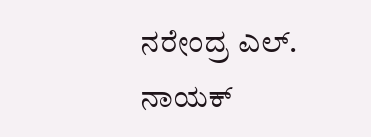ನರೇಂದ್ರ ಎಲ್. ನಾಯಕ್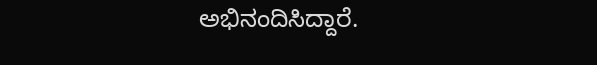ಅಭಿನಂದಿಸಿದ್ದಾರೆ.